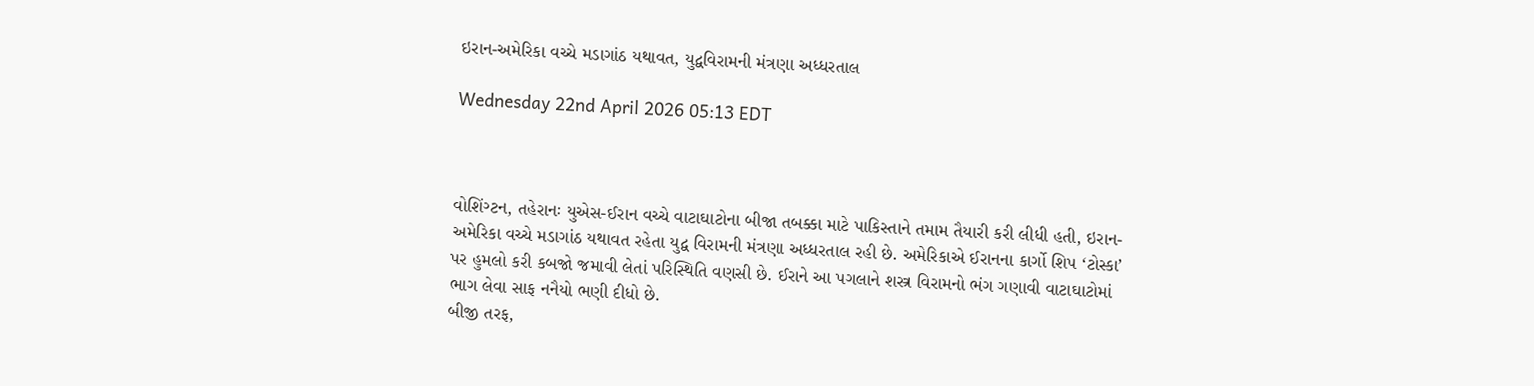ઇરાન-અમેરિકા વચ્ચે મડાગાંઠ યથાવત, યુદ્વવિરામની મંત્રણા અધ્ધરતાલ

Wednesday 22nd April 2026 05:13 EDT



વોશિંગ્ટન, તહેરાનઃ યુએસ-ઈરાન વચ્ચે વાટાઘાટોના બીજા તબક્કા માટે પાકિસ્તાને તમામ તૈયારી કરી લીધી હતી, ઇરાન-અમેરિકા વચ્ચે મડાગાંઠ યથાવત રહેતા યુદ્વ વિરામની મંત્રણા અધ્ધરતાલ રહી છે. અમેરિકાએ ઈરાનના કાર્ગો શિપ ‘ટોસ્કા’ પર હુમલો કરી કબજો જમાવી લેતાં પરિસ્થિતિ વણસી છે. ઈરાને આ પગલાને શસ્ત્ર વિરામનો ભંગ ગણાવી વાટાઘાટોમાં ભાગ લેવા સાફ નનૈયો ભણી દીધો છે.
બીજી તરફ,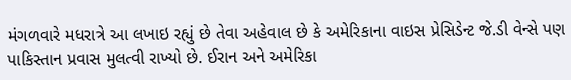મંગળવારે મધરાત્રે આ લખાઇ રહ્યું છે તેવા અહેવાલ છે કે અમેરિકાના વાઇસ પ્રેસિડેન્ટ જે.ડી વેન્સે પણ પાકિસ્તાન પ્રવાસ મુલત્વી રાખ્યો છે. ઈરાન અને અમેરિકા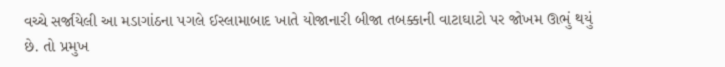વચ્ચે સર્જાયેલી આ મડાગાંઠના પગલે ઈસ્લામાબાદ ખાતે યોજાનારી બીજા તબક્કાની વાટાઘાટો પર જોખમ ઊભું થયું છે. તો પ્રમુખ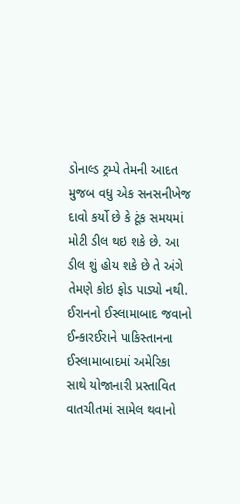ડોનાલ્ડ ટ્રમ્પે તેમની આદત મુજબ વધુ એક સનસનીખેજ દાવો કર્યો છે કે ટૂંક સમયમાં મોટી ડીલ થઇ શકે છે. આ ડીલ શું હોય શકે છે તે અંગે તેમણે કોઇ ફોડ પાડ્યો નથી.
ઈરાનનો ઈસ્લામાબાદ જવાનો ઈન્કારઈરાને પાકિસ્તાનના ઈસ્લામાબાદમાં અમેરિકા સાથે યોજાનારી પ્રસ્તાવિત વાતચીતમાં સામેલ થવાનો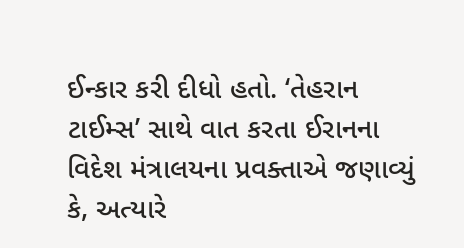ઈન્કાર કરી દીધો હતો. ‘તેહરાન ટાઈમ્સ’ સાથે વાત કરતા ઈરાનના વિદેશ મંત્રાલયના પ્રવક્તાએ જણાવ્યું કે, અત્યારે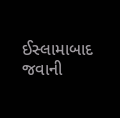ઈસ્લામાબાદ જવાની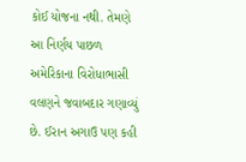કોઈ યોજના નથી. તેમણે આ નિર્ણય પાછળ અમેરિકાના વિરોધાભાસી વલણને જવાબદાર ગણાવ્યું છે. ઈરાન અગાઉ પણ કહી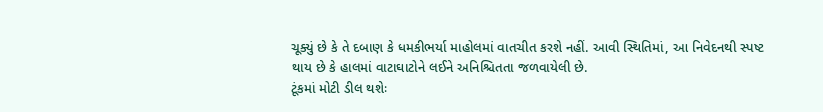ચૂક્યું છે કે તે દબાણ કે ધમકીભર્યા માહોલમાં વાતચીત કરશે નહીં. આવી સ્થિતિમાં, આ નિવેદનથી સ્પષ્ટ થાય છે કે હાલમાં વાટાઘાટોને લઈને અનિશ્ચિતતા જળવાયેલી છે.
ટૂંકમાં મોટી ડીલ થશેઃ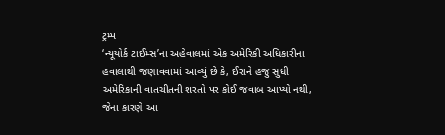ટ્રમ્પ
‘ન્યૂયોર્ક ટાઈમ્સ’ના અહેવાલમાં એક અમેરિકી અધિકારીના હવાલાથી જણાવવામાં આવ્યું છે કે, ઈરાને હજુ સુધી અમેરિકાની વાતચીતની શરતો પર કોઈ જવાબ આપ્યો નથી, જેના કારણે આ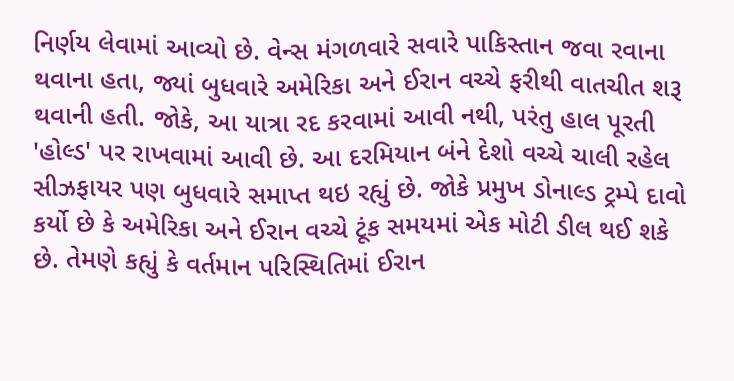નિર્ણય લેવામાં આવ્યો છે. વેન્સ મંગળવારે સવારે પાકિસ્તાન જવા રવાના થવાના હતા, જ્યાં બુધવારે અમેરિકા અને ઈરાન વચ્ચે ફરીથી વાતચીત શરૂ થવાની હતી. જોકે, આ યાત્રા રદ કરવામાં આવી નથી, પરંતુ હાલ પૂરતી 'હોલ્ડ' પર રાખવામાં આવી છે. આ દરમિયાન બંને દેશો વચ્ચે ચાલી રહેલ સીઝફાયર પણ બુધવારે સમાપ્ત થઇ રહ્યું છે. જોકે પ્રમુખ ડોનાલ્ડ ટ્રમ્પે દાવો કર્યો છે કે અમેરિકા અને ઈરાન વચ્ચે ટૂંક સમયમાં એક મોટી ડીલ થઈ શકે છે. તેમણે કહ્યું કે વર્તમાન પરિસ્થિતિમાં ઈરાન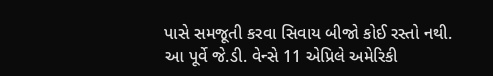પાસે સમજૂતી કરવા સિવાય બીજો કોઈ રસ્તો નથી. આ પૂર્વે જે.ડી. વેન્સે 11 એપ્રિલે અમેરિકી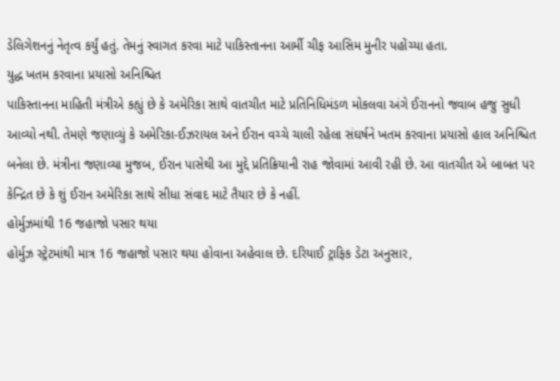ડેલિગેશનનું નેતૃત્વ કર્યું હતું. તેમનું સ્વાગત કરવા માટે પાકિસ્તાનના આર્મી ચીફ આસિમ મુનીર પહોંચ્યા હતા.
યુદ્ધ ખતમ કરવાના પ્રયાસો અનિશ્ચિત
પાકિસ્તાનના માહિતી મંત્રીએ કહ્યું છે કે અમેરિકા સાથે વાતચીત માટે પ્રતિનિધિમંડળ મોકલવા અંગે ઈરાનનો જવાબ હજુ સુધી આવ્યો નથી. તેમણે જણાવ્યું કે અમેરિકા-ઈઝરાયલ અને ઈરાન વચ્ચે ચાલી રહેલા સંઘર્ષને ખતમ કરવાના પ્રયાસો હાલ અનિશ્ચિત બનેલા છે. મંત્રીના જણાવ્યા મુજબ, ઈરાન પાસેથી આ મુદ્દે પ્રતિક્રિયાની રાહ જોવામાં આવી રહી છે. આ વાતચીત એ બાબત પર કેન્દ્રિત છે કે શું ઈરાન અમેરિકા સાથે સીધા સંવાદ માટે તૈયાર છે કે નહીં.
હોર્મુઝમાંથી 16 જહાજો પસાર થયા
હોર્મુઝ સ્ટ્રેટમાંથી માત્ર 16 જહાજો પસાર થયા હોવાના અહેવાલ છે. દરિયાઈ ટ્રાફિક ડેટા અનુસાર,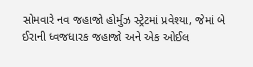સોમવારે નવ જહાજો હોર્મુઝ સ્ટ્રેટમાં પ્રવેશ્યા, જેમાં બે ઈરાની ધ્વજધારક જહાજો અને એક ઓઈલ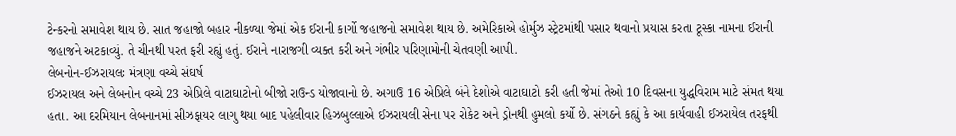ટેન્કરનો સમાવેશ થાય છે. સાત જહાજો બહાર નીકળ્યા જેમાં એક ઈરાની કાર્ગો જહાજનો સમાવેશ થાય છે. અમેરિકાએ હોર્મુઝ સ્ટ્રેટમાંથી પસાર થવાનો પ્રયાસ કરતા ટૂસ્કા નામના ઈરાની જહાજને અટકાવ્યું. તે ચીનથી પરત ફરી રહ્યું હતું. ઈરાને નારાજગી વ્યક્ત કરી અને ગંભીર પરિણામોની ચેતવણી આપી.
લેબનોન-ઈઝરાયલઃ મંત્રણા વચ્ચે સંઘર્ષ
ઈઝરાયલ અને લેબનોન વચ્ચે 23 એપ્રિલે વાટાઘાટોનો બીજો રાઉન્ડ યોજાવાનો છે. અગાઉ 16 એપ્રિલે બંને દેશોએ વાટાઘાટો કરી હતી જેમાં તેઓ 10 દિવસના યુદ્ધવિરામ માટે સંમત થયા હતા. આ દરમિયાન લેબનાનમાં સીઝફાયર લાગુ થયા બાદ પહેલીવાર હિઝબુલ્લાએ ઈઝરાયલી સેના પર રોકેટ અને ડ્રોનથી હુમલો કર્યો છે. સંગઠને કહ્યું કે આ કાર્યવાહી ઈઝરાયેલ તરફથી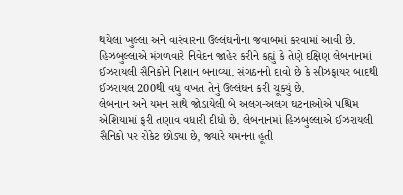થયેલા ખુલ્લા અને વારંવારના ઉલ્લંઘનોના જવાબમાં કરવામાં આવી છે. હિઝબુલ્લાએ મંગળવારે નિવેદન જાહેર કરીને કહ્યું કે તેણે દક્ષિણ લેબનાનમાં ઈઝરાયલી સૈનિકોને નિશાન બનાવ્યા. સંગઠનનો દાવો છે કે સીઝફાયર બાદથી ઈઝરાયલ 200થી વધુ વખત તેનું ઉલ્લંઘન કરી ચૂક્યું છે.
લેબનાન અને યમન સાથે જોડાયેલી બે અલગ-અલગ ઘટનાઓએ પશ્ચિમ એશિયામાં ફરી તણાવ વધારી દીધો છે. લેબનાનમાં હિઝબુલ્લાએ ઈઝરાયલી સૈનિકો પર રોકેટ છોડ્યા છે, જ્યારે યમનના હૂતી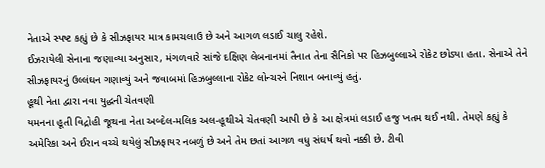નેતાએ સ્પષ્ટ કહ્યું છે કે સીઝફાયર માત્ર કામચલાઉ છે અને આગળ લડાઈ ચાલુ રહેશે.
ઈઝરાયેલી સેનાના જણાવ્યા અનુસાર, મંગળવારે સાંજે દક્ષિણ લેબનાનમાં તૈનાત તેના સૈનિકો પર હિઝબુલ્લાએ રોકેટ છોડ્યા હતા. સેનાએ તેને સીઝફાયરનું ઉલ્લંઘન ગણાવ્યું અને જવાબમાં હિઝબુલ્લાના રોકેટ લોન્ચરને નિશાન બનાવ્યું હતું.
હૂથી નેતા દ્વારા નવા યુદ્ધની ચેતવણી
યમનના હૂતી વિદ્રોહી જૂથના નેતા અબ્દેલ-મલિક અલ-હૂથીએ ચેતવણી આપી છે કે આ ક્ષેત્રમાં લડાઈ હજુ ખતમ થઈ નથી. તેમણે કહ્યું કે અમેરિકા અને ઈરાન વચ્ચે થયેલું સીઝફાયર નબળું છે અને તેમ છતાં આગળ વધુ સંઘર્ષ થવો નક્કી છે. ટીવી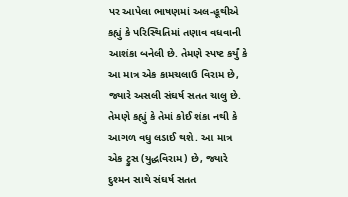પર આપેલા ભાષણમાં અલ-હૂથીએ કહ્યું કે પરિસ્થિતિમાં તણાવ વધવાની આશંકા બનેલી છે. તેમણે સ્પષ્ટ કર્યું કે આ માત્ર એક કામચલાઉ વિરામ છે, જ્યારે અસલી સંઘર્ષ સતત ચાલુ છે. તેમણે કહ્યું કે તેમાં કોઈ શંકા નથી કે આગળ વધુ લડાઈ થશે. આ માત્ર એક ટ્રુસ (યુદ્ધવિરામ) છે, જ્યારે દુશ્મન સાથે સંઘર્ષ સતત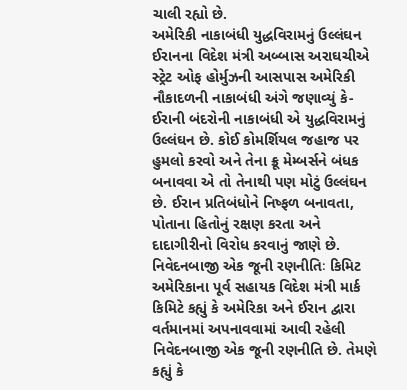ચાલી રહ્યો છે.
અમેરિકી નાકાબંધી યુદ્ધવિરામનું ઉલ્લંઘન
ઈરાનના વિદેશ મંત્રી અબ્બાસ અરાઘચીએ સ્ટ્રેટ ઓફ હોર્મુઝની આસપાસ અમેરિકી નૌકાદળની નાકાબંધી અંગે જણાવ્યું કે- ઈરાની બંદરોની નાકાબંધી એ યુદ્ધવિરામનું ઉલ્લંઘન છે. કોઈ કોમર્શિયલ જહાજ પર હુમલો કરવો અને તેના ક્રૂ મેમ્બર્સને બંધક બનાવવા એ તો તેનાથી પણ મોટું ઉલ્લંઘન છે. ઈરાન પ્રતિબંધોને નિષ્ફળ બનાવતા, પોતાના હિતોનું રક્ષણ કરતા અને દાદાગીરીનો વિરોધ કરવાનું જાણે છે.
નિવેદનબાજી એક જૂની રણનીતિઃ કિમિટ
અમેરિકાના પૂર્વ સહાયક વિદેશ મંત્રી માર્ક કિમિટે કહ્યું કે અમેરિકા અને ઈરાન દ્વારા વર્તમાનમાં અપનાવવામાં આવી રહેલી નિવેદનબાજી એક જૂની રણનીતિ છે. તેમણે કહ્યું કે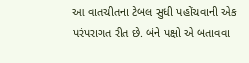આ વાતચીતના ટેબલ સુધી પહોંચવાની એક પરંપરાગત રીત છે. બંને પક્ષો એ બતાવવા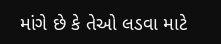માંગે છે કે તેઓ લડવા માટે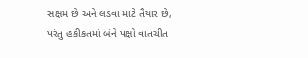સક્ષમ છે અને લડવા માટે તૈયાર છે, પરંતુ હકીકતમાં બંને પક્ષો વાતચીત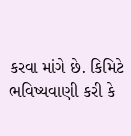કરવા માંગે છે. કિમિટે ભવિષ્યવાણી કરી કે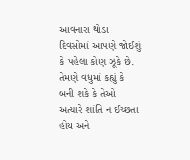આવનારા થોડા દિવસોમાં આપણે જોઈશું કે પહેલા કોણ ઝૂકે છે. તેમણે વધુમાં કહ્યું કે બની શકે કે તેઓ અત્યારે શાંતિ ન ઈચ્છતા હોય અને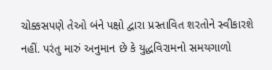ચોક્કસપણે તેઓ બંને પક્ષો દ્વારા પ્રસ્તાવિત શરતોને સ્વીકારશે નહીં. પરંતુ મારું અનુમાન છે કે યુદ્ધવિરામનો સમયગાળો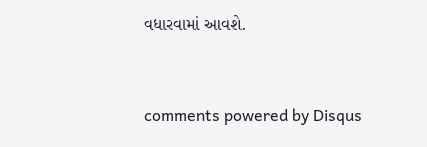વધારવામાં આવશે.


comments powered by Disqus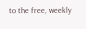to the free, weekly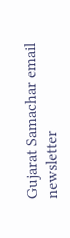Gujarat Samachar email newsletter